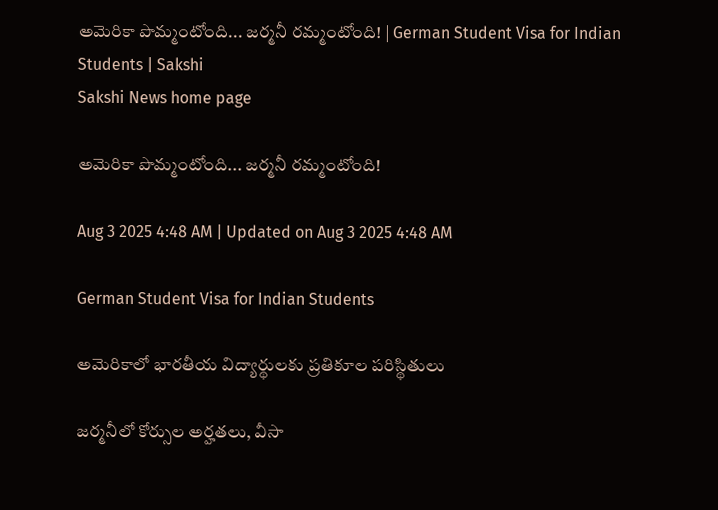అమెరికా పొమ్మంటోంది... జర్మనీ రమ్మంటోంది! | German Student Visa for Indian Students | Sakshi
Sakshi News home page

అమెరికా పొమ్మంటోంది... జర్మనీ రమ్మంటోంది!

Aug 3 2025 4:48 AM | Updated on Aug 3 2025 4:48 AM

German Student Visa for Indian Students

అమెరికాలో భారతీయ విద్యార్థులకు ప్రతికూల పరిస్థితులు

జర్మనీలో కోర్సుల అర్హతలు, వీసా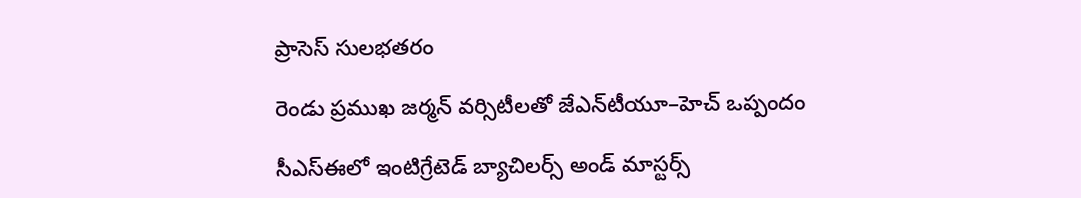ప్రాసెస్‌ సులభతరం

రెండు ప్రముఖ జర్మన్‌ వర్సిటీలతో జేఎన్‌టీయూ–హెచ్‌ ఒప్పందం

సీఎస్‌ఈలో ఇంటిగ్రేటెడ్‌ బ్యాచిలర్స్‌ అండ్‌ మాస్టర్స్‌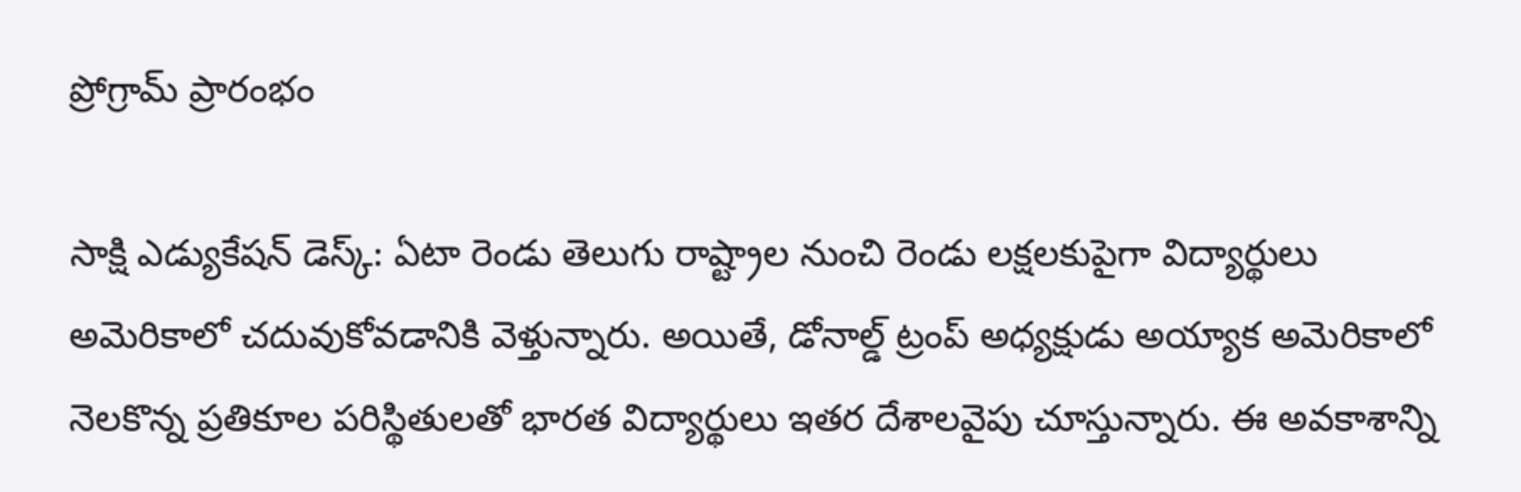ప్రోగ్రామ్‌ ప్రారంభం

సాక్షి ఎడ్యుకేషన్‌ డెస్క్: ఏటా రెండు తెలుగు రాష్ట్రాల నుంచి రెండు లక్షలకుపైగా విద్యార్థులు అమెరికాలో చదువుకోవడానికి వెళ్తున్నారు. అయితే, డోనాల్డ్‌ ట్రంప్‌ అధ్యక్షుడు అయ్యాక అమెరికాలో నెలకొన్న ప్రతికూల పరిస్థితులతో భారత విద్యార్థులు ఇతర దేశాలవైపు చూస్తున్నారు. ఈ అవకాశాన్ని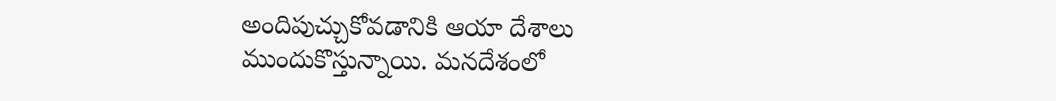అందిపుచ్చుకోవడానికి ఆయా దేశాలు ముందుకొస్తున్నాయి. మనదేశంలో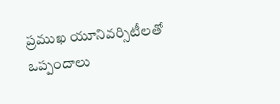ప్రముఖ యూనివర్సిటీలతో ఒప్పందాలు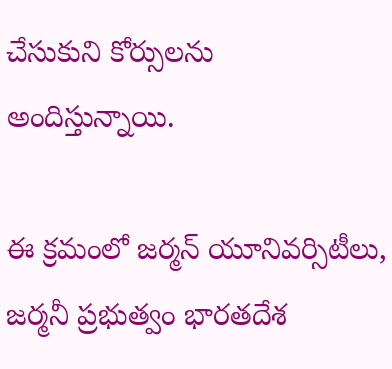చేసుకుని కోర్సులను అందిస్తున్నాయి.

ఈ క్రమంలో జర్మన్‌ యూనివర్సిటీలు, జర్మనీ ప్రభుత్వం భారతదేశ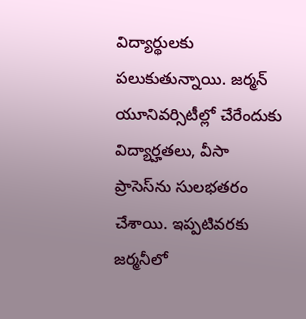విద్యార్థులకు పలుకుతున్నాయి. జర్మన్‌ యూనివర్సిటీల్లో చేరేందుకు విద్యార్హతలు, వీసా ప్రాసెస్‌ను సులభతరం చేశాయి. ఇప్పటివరకు జర్మనీలో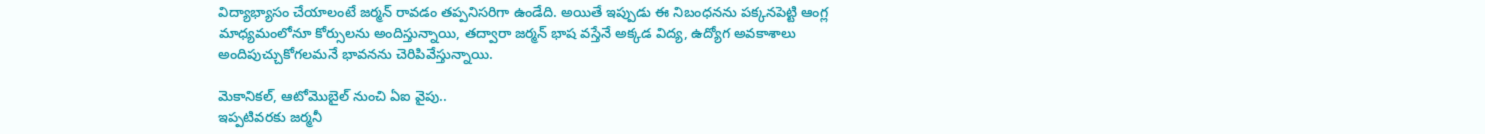విద్యాభ్యాసం చేయాలంటే జర్మన్‌ రావడం తప్పనిసరిగా ఉండేది. అయితే ఇప్పుడు ఈ నిబంధనను పక్కనపెట్టి ఆంగ్ల మాధ్యమంలోనూ కోర్సులను అందిస్తున్నాయి, తద్వారా జర్మన్‌ భాష వస్తేనే అక్కడ విద్య, ఉద్యోగ అవకాశాలు అందిపుచ్చుకోగలమనే భావనను చెరిపివేస్తున్నాయి.

మెకానికల్, ఆటోమొబైల్‌ నుంచి ఏఐ వైపు..
ఇప్పటివరకు జర్మనీ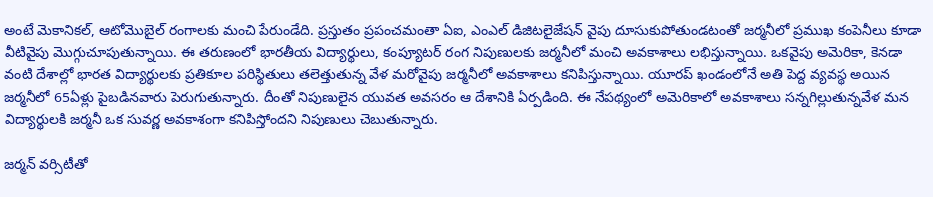అంటే మెకానికల్, ఆటోమొబైల్‌ రంగాలకు మంచి పేరుండేది. ప్రస్తుతం ప్రపంచమంతా ఏఐ, ఎంఎల్‌ డిజిటలైజేషన్‌ వైపు దూసుకుపోతుండటంతో జర్మనీలో ప్రముఖ కంపెనీలు కూడా వీటివైపు మొగ్గుచూపుతున్నాయి. ఈ తరుణంలో భారతీయ విద్యార్థులు, కంప్యూటర్‌ రంగ నిపుణులకు జర్మనీలో మంచి అవకాశాలు లభిస్తున్నాయి. ఒకవైపు అమెరికా, కెనడా వంటి దేశాల్లో భారత విద్యార్థులకు ప్రతికూల పరిస్థితులు తలెత్తుతున్న వేళ మరోవైపు జర్మనీలో అవకాశాలు కనిపిస్తున్నాయి. యూరప్‌ ఖండంలోనే అతి పెద్ద వ్యవస్థ అయిన జర్మనీలో 65ఏళ్లు పైబడినవారు పెరుగుతున్నారు. దీంతో నిపుణులైన యువత అవసరం ఆ దేశానికి ఏర్పడింది. ఈ నేపథ్యంలో అమెరికాలో అవకాశాలు సన్నగిల్లుతున్నవేళ మన విద్యార్థులకి జర్మనీ ఒక సువర్ణ అవకాశంగా కనిపిస్తోందని నిపుణులు చెబుతున్నారు.

జర్మన్‌ వర్సిటీతో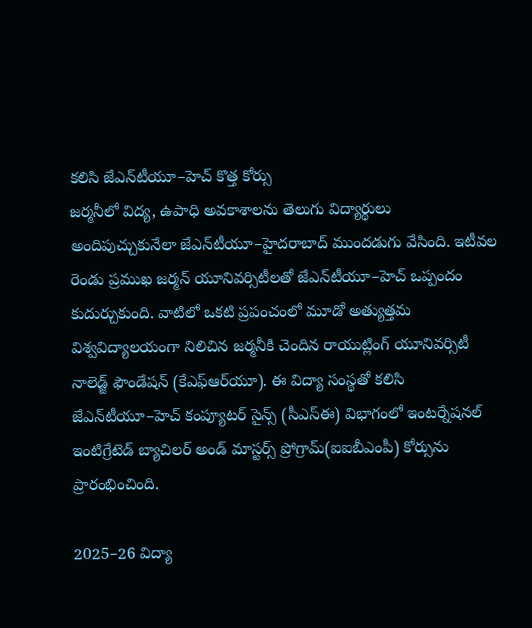కలిసి జేఎన్‌టీయూ–హెచ్‌ కొత్త కోర్సు
జర్మనీలో విద్య, ఉపాధి అవకాశాలను తెలుగు విద్యార్థులు అందిపుచ్చుకునేలా జేఎన్‌టీయూ–హైదరాబాద్‌ ముందడుగు వేసింది. ఇటీవల రెండు ప్రముఖ జర్మన్‌ యూనివర్సిటీలతో జేఎన్‌టీయూ–హెచ్‌ ఒప్పందం కుదుర్చుకుంది. వాటిలో ఒకటి ప్రపంచంలో మూడో అత్యుత్తమ విశ్వవిద్యాలయంగా నిలిచిన జర్మనీకి చెందిన రాయుట్లింగ్‌ యూనివర్సిటీ నాలెడ్జ్‌ ఫౌండేషన్‌ (కేఎఫ్‌ఆర్‌యూ). ఈ విద్యా సంస్థతో కలిసి జేఎన్‌టీయూ–హెచ్‌ కంప్యూటర్‌ సైన్స్‌ (సీఎస్‌ఈ) విభాగంలో ఇంటర్నేషనల్‌ ఇంటిగ్రేటెడ్‌ బ్యాచిలర్‌ అండ్‌ మాస్టర్స్‌ ప్రోగ్రామ్‌(ఐఐబీఎంపీ) కోర్సును ప్రారంభించింది.

2025–26 విద్యా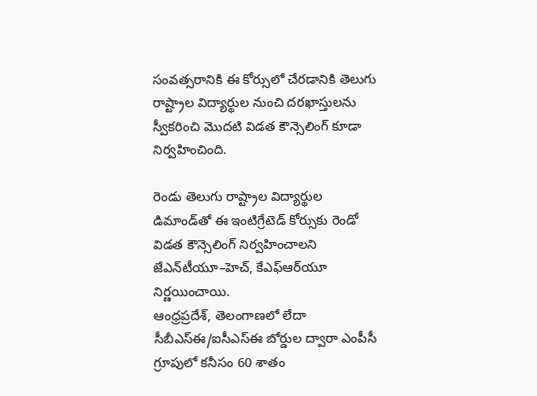సంవత్సరానికి ఈ కోర్సులో చేరడానికి తెలుగు రాష్ట్రాల విద్యార్థుల నుంచి దరఖాస్తులను స్వీకరించి మొదటి విడత కౌన్సెలింగ్‌ కూడా నిర్వహించింది.

రెండు తెలుగు రాష్ట్రాల విద్యార్థుల డిమాండ్‌తో ఈ ఇంటిగ్రేటెడ్‌ కోర్సుకు రెండో విడత కౌన్సెలింగ్‌ నిర్వహించాలని జేఎన్‌టీయూ–హెచ్, కేఎఫ్‌ఆర్‌యూ
నిర్ణయించాయి.
ఆంధ్రప్రదేశ్, తెలంగాణలో లేదా సీబీఎస్‌ఈ/ఐసీఎస్‌ఈ బోర్డుల ద్వారా ఎంపీసీ గ్రూపులో కనీసం 60 శాతం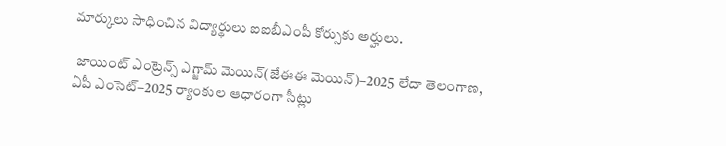మార్కులు సాధించిన విద్యార్థులు ఐఐబీఎంపీ కోర్సుకు అర్హులు.

 జాయింట్‌ ఎంట్రెన్స్‌ ఎగ్జామ్‌ మెయిన్‌(జేఈఈ మెయిన్‌)–2025 లేదా తెలంగాణ, ఏపీ ఎంసెట్‌–2025 ర్యాంకుల ఆధారంగా సీట్లు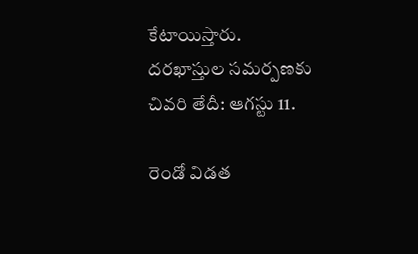కేటాయిస్తారు.
దరఖాస్తుల సమర్పణకు చివరి తేదీ: ఆగస్టు 11.

రెండో విడత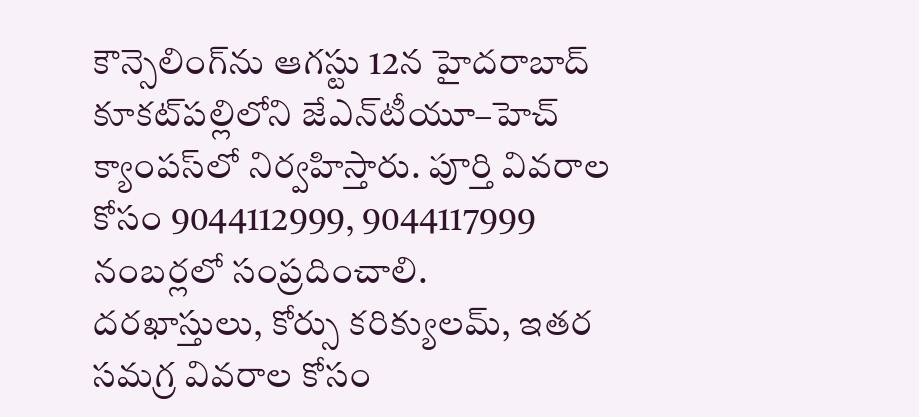కౌన్సెలింగ్‌ను ఆగస్టు 12న హైదరాబాద్‌ కూకట్‌పల్లిలోని జేఎన్‌టీయూ–హెచ్‌ క్యాంపస్‌లో నిర్వహిస్తారు. పూర్తి వివరాల కోసం 9044112999, 9044117999 నంబర్లలో సంప్రదించాలి.
దరఖాస్తులు, కోర్సు కరిక్యులమ్, ఇతర సమగ్ర వివరాల కోసం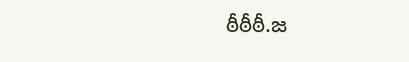ఠీఠీఠీ.జ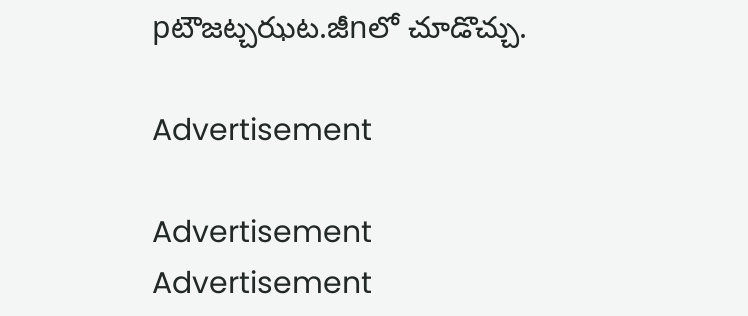pటౌజట్చఝట.జీnలో చూడొచ్చు.

Advertisement

Advertisement
Advertisement